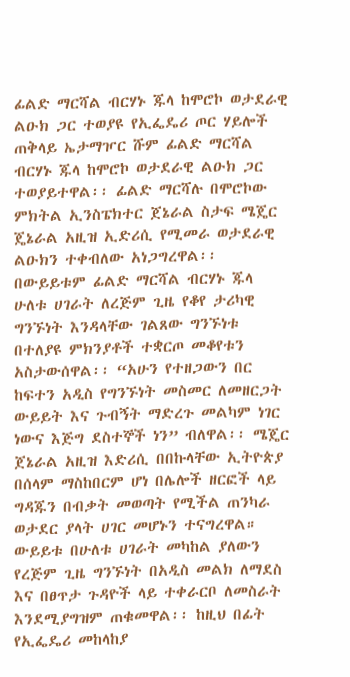ፊልድ ማርሻል ብርሃኑ ጁላ ከሞሮኮ ወታደራዊ ልዑክ ጋር ተወያዩ የኢፌዴሪ ጦር ሃይሎች ጠቅላይ ኤታማዦር ሹም ፊልድ ማርሻል ብርሃኑ ጁላ ከሞሮኮ ወታደራዊ ልዑክ ጋር ተወያይተዋል፡፡ ፊልድ ማርሻሉ በሞሮኮው ምክትል ኢንስፔክተር ጀኔራል ስታፍ ሜጄር ጄኔራል አዚዝ ኢድሪሲ የሚመራ ወታደራዊ ልዑክን ተቀብለው አነጋግረዋል፡፡ በውይይቱም ፊልድ ማርሻል ብርሃኑ ጁላ ሁለቱ ሀገራት ለረጅም ጊዜ የቆየ ታሪካዊ ግንኙነት እንዳላቸው ገልጸው ግንኙነቱ በተለያዩ ምክንያቶች ተቋርጦ መቆየቱን አስታውሰዋል፡፡ “አሁን የተዘጋውን በር ከፍተን አዲስ የግንኙነት መስመር ለመዘርጋት ውይይት እና ጉብኝት ማድረጉ መልካም ነገር ነውና እጅግ ደስተኞች ነን” ብለዋል፡፡ ሜጄር ጀኔራል አዚዝ እድሪሲ በበኩላቸው ኢትዮጵያ በሰላም ማስከበርም ሆነ በሌሎች ዘርፎች ላይ ግዳጁን በብቃት መወጣት የሚችል ጠንካራ ወታደር ያላት ሀገር መሆኑን ተናግረዋል። ውይይቱ በሁለቱ ሀገራት መካከል ያለውን የረጅም ጊዜ ግንኙነት በአዲስ መልክ ለማደስ እና በፀጥታ ጉዳዮች ላይ ተቀራርቦ ለመስራት እንደሚያግዝም ጠቁመዋል፡፡ ከዚህ በፊት የኢፌዴሪ መከላከያ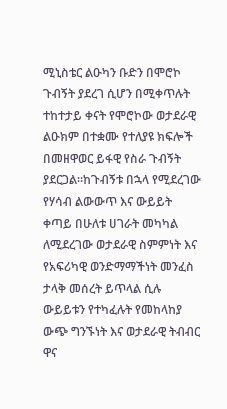ሚኒስቴር ልዑካን ቡድን በሞሮኮ ጉብኝት ያደረገ ሲሆን በሚቀጥሉት ተከተታይ ቀናት የሞሮኮው ወታደራዊ ልዑክም በተቋሙ የተለያዩ ክፍሎች በመዘዋወር ይፋዊ የስራ ጉብኝት ያደርጋል፡፡ከጉብኝቱ በኋላ የሚደረገው የሃሳብ ልውውጥ እና ውይይት ቀጣይ በሁለቱ ሀገራት መካካል ለሚደረገው ወታደራዊ ስምምነት እና የአፍሪካዊ ወንድማማችነት መንፈስ ታላቅ መሰረት ይጥላል ሲሉ ውይይቱን የተካፈሉት የመከላከያ ውጭ ግንኙነት እና ወታደራዊ ትብብር ዋና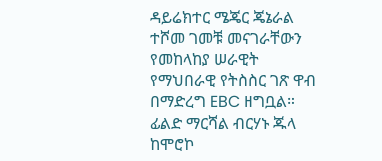ዳይሬክተር ሜጄር ጄኔራል ተሾመ ገመቹ መናገራቸውን የመከላከያ ሠራዊት የማህበራዊ የትስስር ገጽ ዋብ በማድረግ EBC ዘግቧል።
ፊልድ ማርሻል ብርሃኑ ጁላ ከሞሮኮ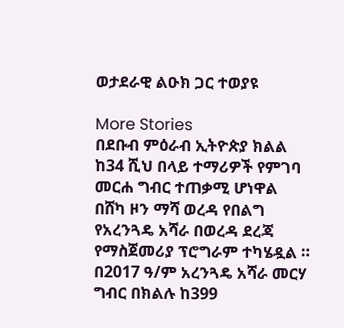ወታደራዊ ልዑክ ጋር ተወያዩ

More Stories
በደቡብ ምዕራብ ኢትዮጵያ ክልል ከ34 ሺህ በላይ ተማሪዎች የምገባ መርሐ ግብር ተጠቃሚ ሆነዋል
በሸካ ዞን ማሻ ወረዳ የበልግ የአረንጓዴ አሻራ በወረዳ ደረጃ የማስጀመሪያ ፕሮግራም ተካሄዷል ።
በ2017 ዓ/ም አረንጓዴ አሻራ መርሃ ግብር በክልሉ ከ399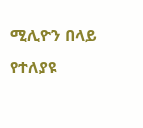ሚሊዮን በላይ የተለያዩ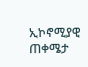ኢኮኖሚያዊ ጠቀሜታ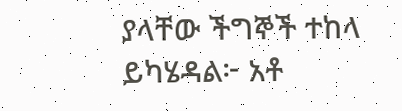ያላቸው ችግኞች ተከላ ይካሄዳል፦ አቶ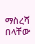ማስረሻ በላቸው